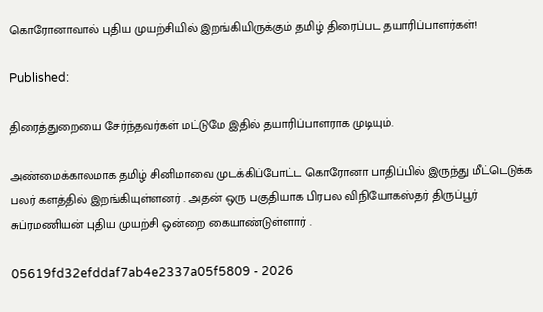கொரோனாவால் புதிய முயற்சியில் இறங்கியிருக்கும் தமிழ் திரைப்பட தயாரிப்பாளர்கள்!

Published:

திரைத்துறையை சேர்ந்தவர்கள் மட்டுமே இதில் தயாரிப்பாளராக முடியும்.

அண்மைக்காலமாக தமிழ் சினிமாவை முடக்கிப்போட்ட கொரோனா பாதிப்பில் இருந்து மீட்டெடுக்க பலர் களத்தில் இறங்கியுள்ளனர் . அதன் ஒரு பகுதியாக பிரபல விநியோகஸ்தர் திருப்பூர் சுப்ரமணியன் புதிய முயற்சி ஒன்றை கையாண்டுள்ளார் .

05619fd32efddaf7ab4e2337a05f5809 - 2026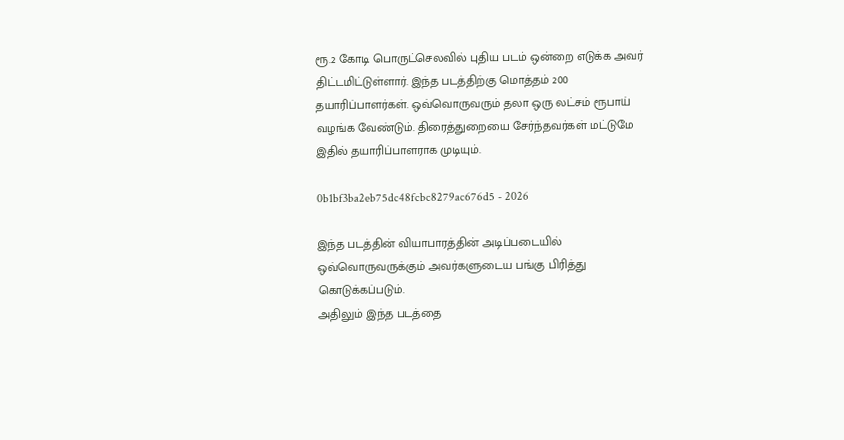ரூ.2 கோடி பொருட்செலவில் புதிய படம் ஒன்றை எடுக்க அவர் திட்டமிட்டுள்ளார். இந்த படத்திற்கு மொத்தம் 200 தயாரிப்பாளர்கள். ஒவ்வொருவரும் தலா ஒரு லட்சம் ரூபாய் வழங்க வேண்டும். திரைத்துறையை சேர்ந்தவர்கள் மட்டுமே இதில் தயாரிப்பாளராக முடியும்.

0b1bf3ba2eb75dc48fcbc8279ac676d5 - 2026

இந்த படத்தின் வியாபாரத்தின் அடிப்படையில் ஒவ்வொருவருக்கும் அவர்களுடைய பங்கு பிரித்து கொடுக்கப்படும்.
அதிலும் இந்த படத்தை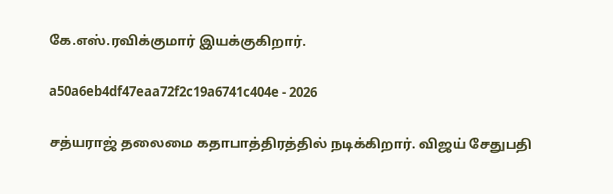கே.எஸ்.ரவிக்குமார் இயக்குகிறார்.

a50a6eb4df47eaa72f2c19a6741c404e - 2026

சத்யராஜ் தலைமை கதாபாத்திரத்தில் நடிக்கிறார். விஜய் சேதுபதி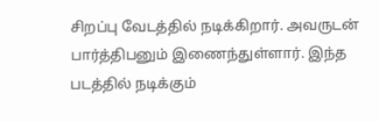சிறப்பு வேடத்தில் நடிக்கிறார். அவருடன் பார்த்திபனும் இணைந்துள்ளார். இந்த படத்தில் நடிக்கும்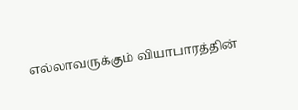எல்லாவருக்கும் வியாபாரத்தின்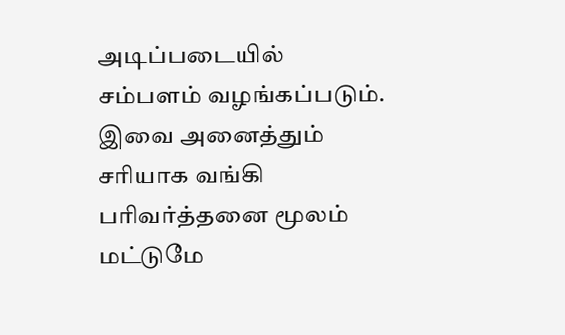அடிப்படையில் சம்பளம் வழங்கப்படும். இவை அனைத்தும் சரியாக வங்கி பரிவர்த்தனை மூலம் மட்டுமே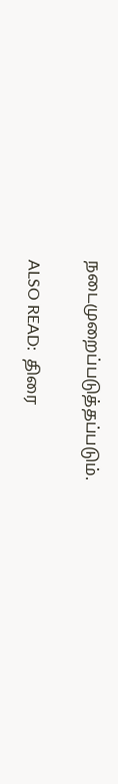நடைமுறைப்படுத்தப்படும்.

ALSO READ:  திரை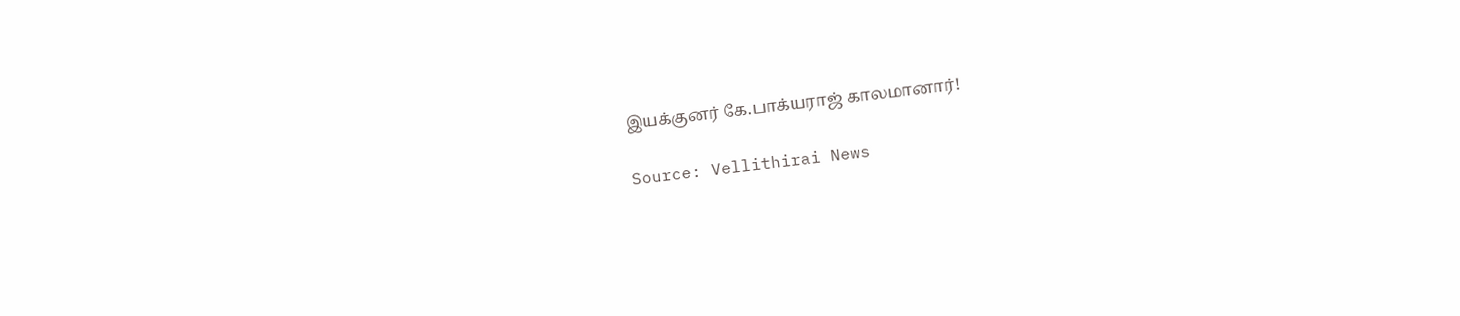இயக்குனர் கே.பாக்யராஜ் காலமானார்!

Source: Vellithirai News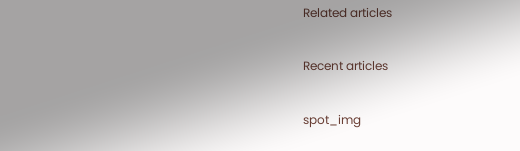Related articles

Recent articles

spot_img